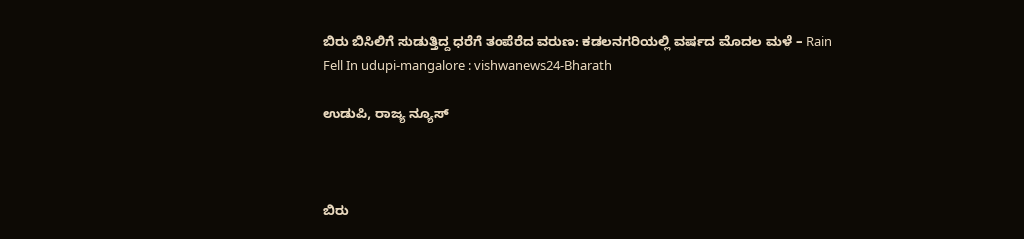ಬಿರು ಬಿಸಿಲಿಗೆ ಸುಡುತ್ತಿದ್ದ ಧರೆಗೆ ತಂಪೆರೆದ ವರುಣ: ಕಡಲನಗರಿಯಲ್ಲಿ ವರ್ಷದ ಮೊದಲ ಮಳೆ – Rain Fell In udupi-mangalore : vishwanews24-Bharath

ಉಡುಪಿ, ರಾಜ್ಯ ನ್ಯೂಸ್



ಬಿರು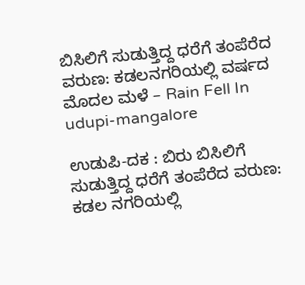ಬಿಸಿಲಿಗೆ ಸುಡುತ್ತಿದ್ದ ಧರೆಗೆ ತಂಪೆರೆದ ವರುಣ: ಕಡಲನಗರಿಯಲ್ಲಿ ವರ್ಷದ ಮೊದಲ ಮಳೆ – Rain Fell In udupi-mangalore

ಉಡುಪಿ-ದಕ : ಬಿರು ಬಿಸಿಲಿಗೆ ಸುಡುತ್ತಿದ್ದ ಧರೆಗೆ ತಂಪೆರೆದ ವರುಣ: ಕಡಲ ನಗರಿಯಲ್ಲಿ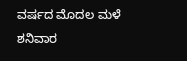ವರ್ಷದ ಮೊದಲ ಮಳೆ
ಶನಿವಾರ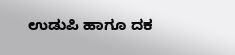ಉಡುಪಿ ಹಾಗೂ ದಕ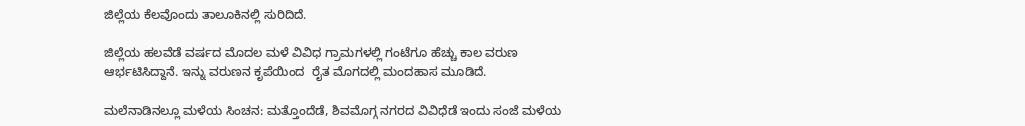ಜಿಲ್ಲೆಯ ‌ಕೆಲವೊಂದು ತಾಲೂಕಿನಲ್ಲಿ ಸುರಿದಿದೆ.

ಜಿಲ್ಲೆಯ ಹಲವೆಡೆ ವರ್ಷದ ಮೊದಲ‌ ಮಳೆ ವಿವಿಧ ಗ್ರಾಮಗಳಲ್ಲಿ ಗಂಟೆಗೂ ಹೆಚ್ಚು ಕಾಲ ವರುಣ ಆರ್ಭಟಿಸಿದ್ದಾನೆ. ಇನ್ನು ವರುಣನ ಕೃಪೆಯಿಂದ  ರೈತ ಮೊಗದಲ್ಲಿ ಮಂದಹಾಸ ಮೂಡಿದೆ.

ಮಲೆನಾಡಿನಲ್ಲೂ ಮಳೆಯ ಸಿಂಚನ: ಮತ್ತೊಂದೆಡೆ, ಶಿವಮೊಗ್ಗ ನಗರದ ವಿವಿಧೆಡೆ ಇಂದು ಸಂಜೆ ಮಳೆಯ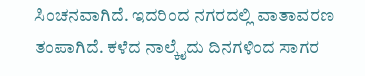ಸಿಂಚನವಾಗಿದೆ. ಇದರಿಂದ ನಗರದಲ್ಲಿ ವಾತಾವರಣ ತಂಪಾಗಿದೆ. ಕಳೆದ ನಾಲ್ಕೈದು ದಿನಗಳಿಂದ ಸಾಗರ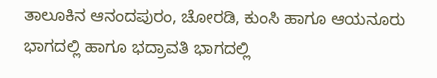ತಾಲೂಕಿನ ಆನಂದಪುರಂ, ಚೋರಡಿ, ಕುಂಸಿ ಹಾಗೂ ಆಯನೂರು ಭಾಗದಲ್ಲಿ ಹಾಗೂ ಭದ್ರಾವತಿ ಭಾಗದಲ್ಲಿ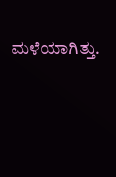ಮಳೆಯಾಗಿತ್ತು.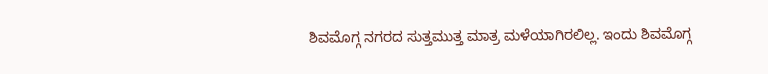ಶಿವಮೊಗ್ಗ ನಗರದ ಸುತ್ತಮುತ್ತ ಮಾತ್ರ ಮಳೆಯಾಗಿರಲಿಲ್ಲ. ಇಂದು ಶಿವಮೊಗ್ಗ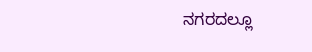ನಗರದಲ್ಲೂ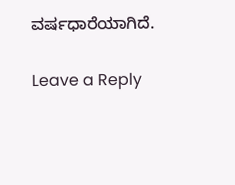ವರ್ಷಧಾರೆಯಾಗಿದೆ.

Leave a Reply